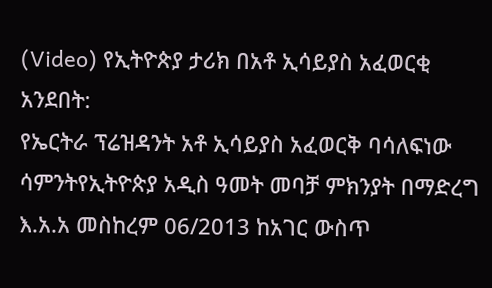(Video) የኢትዮጵያ ታሪክ በአቶ ኢሳይያስ አፈወርቂ አንደበት:
የኤርትራ ፕሬዝዳንት አቶ ኢሳይያስ አፈወርቅ ባሳለፍነው ሳምንትየኢትዮጵያ አዲስ ዓመት መባቻ ምክንያት በማድረግ እ.አ.አ መስከረም 06/2013 ከአገር ውስጥ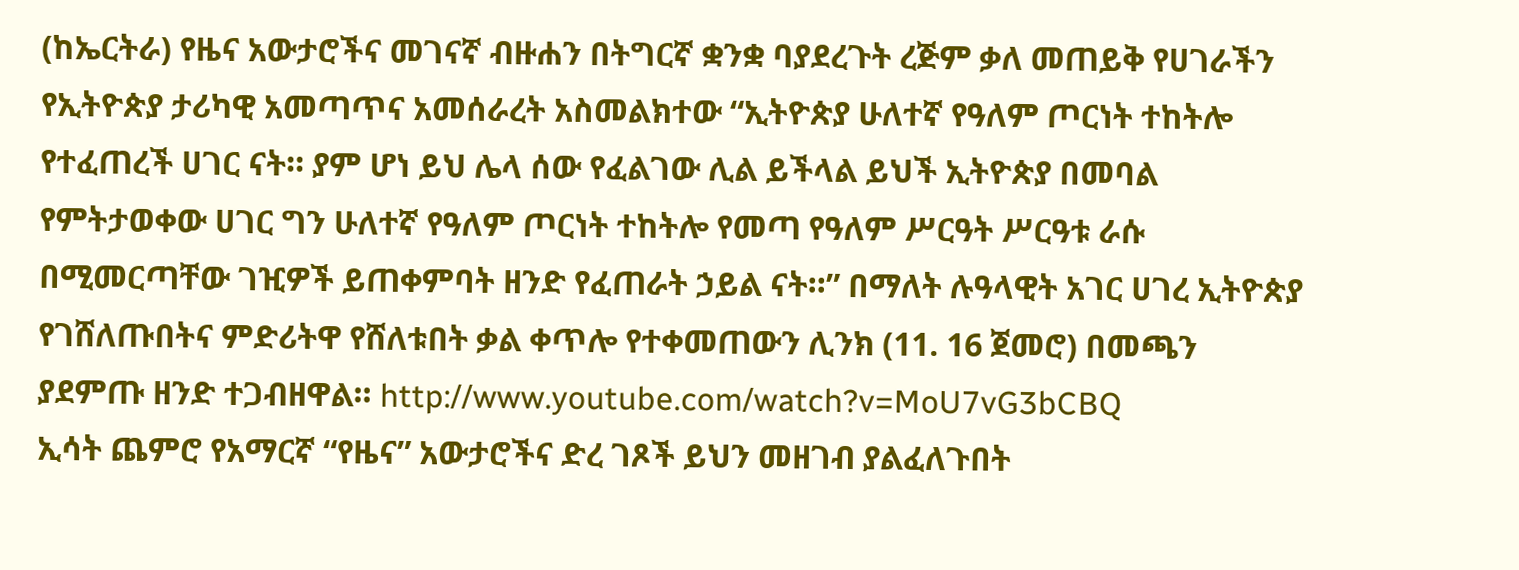(ከኤርትራ) የዜና አውታሮችና መገናኛ ብዙሐን በትግርኛ ቋንቋ ባያደረጉት ረጅም ቃለ መጠይቅ የሀገራችን የኢትዮጵያ ታሪካዊ አመጣጥና አመሰራረት አስመልክተው “ኢትዮጵያ ሁለተኛ የዓለም ጦርነት ተከትሎ የተፈጠረች ሀገር ናት። ያም ሆነ ይህ ሌላ ሰው የፈልገው ሊል ይችላል ይህች ኢትዮጵያ በመባል የምትታወቀው ሀገር ግን ሁለተኛ የዓለም ጦርነት ተከትሎ የመጣ የዓለም ሥርዓት ሥርዓቱ ራሱ በሚመርጣቸው ገዢዎች ይጠቀምባት ዘንድ የፈጠራት ኃይል ናት።” በማለት ሉዓላዊት አገር ሀገረ ኢትዮጵያ የገሸለጡበትና ምድሪትዋ የሸለቱበት ቃል ቀጥሎ የተቀመጠውን ሊንክ (11. 16 ጀመሮ) በመጫን ያደምጡ ዘንድ ተጋብዘዋል። http://www.youtube.com/watch?v=MoU7vG3bCBQ
ኢሳት ጨምሮ የአማርኛ “የዜና” አውታሮችና ድረ ገጾች ይህን መዘገብ ያልፈለጉበት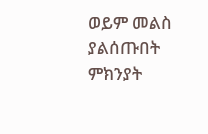ወይም መልስ ያልሰጡበት ምክንያት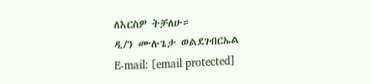ለእርስዎ ትቻለሁ።
ዲ/ን ሙሉጌታ ወልደገብርኤል
E-mail: [email protected]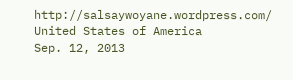http://salsaywoyane.wordpress.com/
United States of America
Sep. 12, 2013